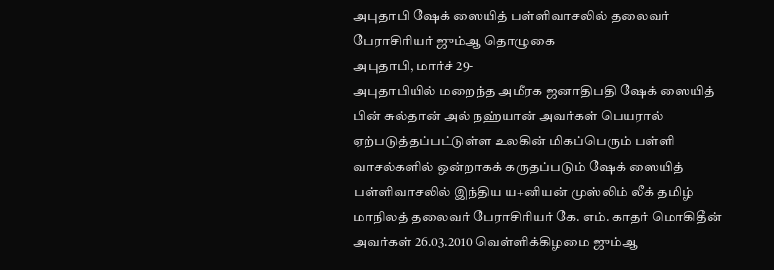அபுதாபி ஷேக் ஸையித் பள்ளிவாசலில் தலைவர் பேராசிரியர் ஜும்ஆ தொழுகை
அபுதாபி, மார்ச் 29-
அபுதாபியில் மறைந்த அமீரக ஜனாதிபதி ஷேக் ஸையித் பின் சுல்தான் அல் நஹ்யான் அவர்கள் பெயரால் ஏற்படுத்தப்பட்டுள்ள உலகின் மிகப்பெரும் பள்ளி வாசல்களில் ஒன்றாகக் கருதப்படும் ஷேக் ஸையித் பள்ளிவாசலில் இந்திய ய+னியன் முஸ்லிம் லீக் தமிழ் மாநிலத் தலைவர் பேராசிரியர் கே. எம். காதர் மொகிதீன் அவர்கள் 26.03.2010 வெள்ளிக்கிழமை ஜும்ஆ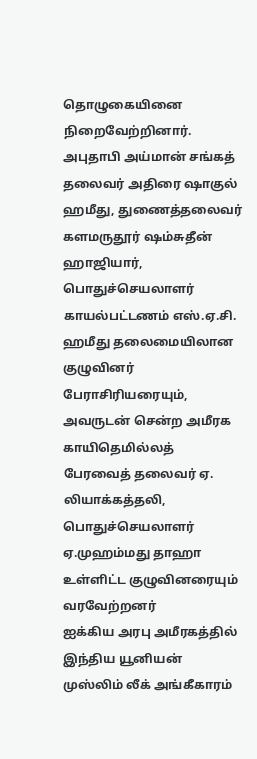தொழுகையினை நிறைவேற்றினார்.
அபுதாபி அய்மான் சங்கத் தலைவர் அதிரை ஷாகுல் ஹமீது, துணைத்தலைவர் களமருதூர் ஷம்சுதீன் ஹாஜியார், பொதுச்செயலாளர் காயல்பட்டணம் எஸ்.ஏ.சி. ஹமீது தலைமையிலான குழுவினர் பேராசிரியரையும், அவருடன் சென்ற அமீரக காயிதெமில்லத் பேரவைத் தலைவர் ஏ. லியாக்கத்தலி, பொதுச்செயலாளர் ஏ.முஹம்மது தாஹா உள்ளிட்ட குழுவினரையும் வரவேற்றனர்
ஐக்கிய அரபு அமீரகத்தில் இந்திய யூனியன் முஸ்லிம் லீக் அங்கீகாரம்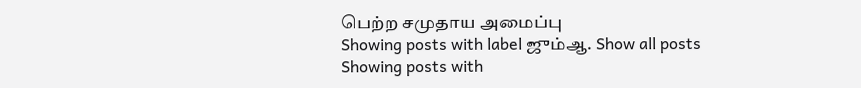பெற்ற சமுதாய அமைப்பு
Showing posts with label ஜும்ஆ. Show all posts
Showing posts with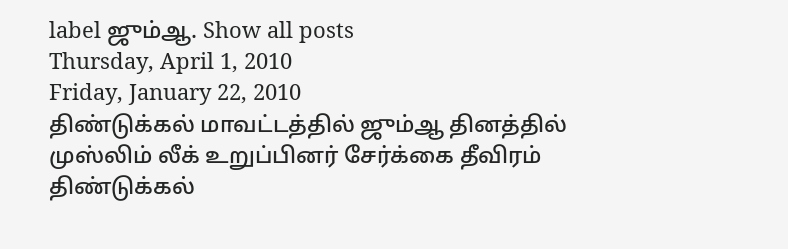label ஜும்ஆ. Show all posts
Thursday, April 1, 2010
Friday, January 22, 2010
திண்டுக்கல் மாவட்டத்தில் ஜும்ஆ தினத்தில் முஸ்லிம் லீக் உறுப்பினர் சேர்க்கை தீவிரம்
திண்டுக்கல்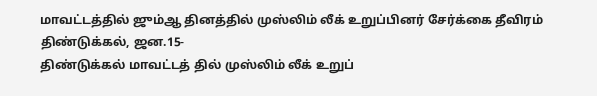மாவட்டத்தில் ஜும்ஆ தினத்தில் முஸ்லிம் லீக் உறுப்பினர் சேர்க்கை தீவிரம்
திண்டுக்கல், ஜன.15-
திண்டுக்கல் மாவட்டத் தில் முஸ்லிம் லீக் உறுப்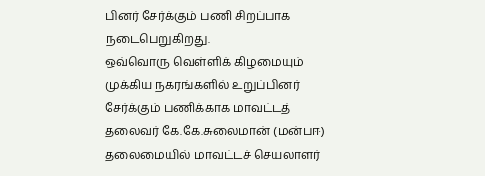பினர் சேர்க்கும் பணி சிறப்பாக நடைபெறுகிறது.
ஒவ்வொரு வெள்ளிக் கிழமையும் முக்கிய நகரங்களில் உறுப்பினர் சேர்க்கும் பணிக்காக மாவட்டத் தலைவர் கே.கே.சுலைமான் (மன்பஈ) தலைமையில் மாவட்டச் செயலாளர்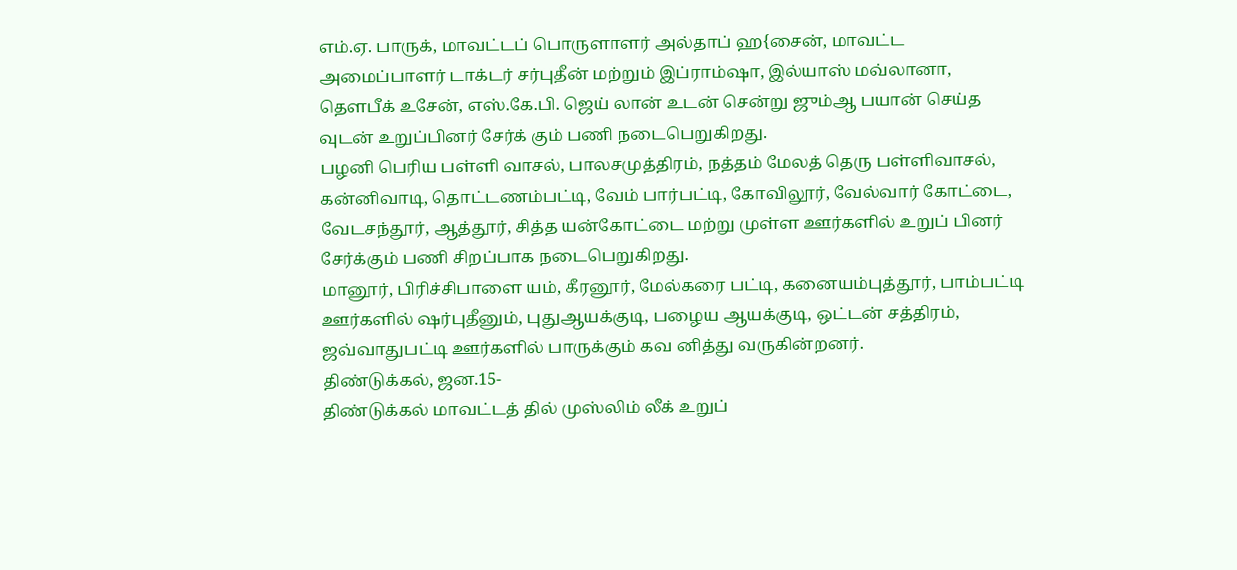எம்.ஏ. பாருக், மாவட்டப் பொருளாளர் அல்தாப் ஹ{சைன், மாவட்ட அமைப்பாளர் டாக்டர் சர்புதீன் மற்றும் இப்ராம்ஷா, இல்யாஸ் மவ்லானா, தௌபீக் உசேன், எஸ்.கே.பி. ஜெய் லான் உடன் சென்று ஜும்ஆ பயான் செய்த வுடன் உறுப்பினர் சேர்க் கும் பணி நடைபெறுகிறது.
பழனி பெரிய பள்ளி வாசல், பாலசமுத்திரம், நத்தம் மேலத் தெரு பள்ளிவாசல், கன்னிவாடி, தொட்டணம்பட்டி, வேம் பார்பட்டி, கோவிலூர், வேல்வார் கோட்டை, வேடசந்தூர், ஆத்தூர், சித்த யன்கோட்டை மற்று முள்ள ஊர்களில் உறுப் பினர் சேர்க்கும் பணி சிறப்பாக நடைபெறுகிறது.
மானூர், பிரிச்சிபாளை யம், கீரனூர், மேல்கரை பட்டி, கனையம்புத்தூர், பாம்பட்டி ஊர்களில் ஷர்புதீனும், புதுஆயக்குடி, பழைய ஆயக்குடி, ஒட்டன் சத்திரம், ஜவ்வாதுபட்டி ஊர்களில் பாருக்கும் கவ னித்து வருகின்றனர்.
திண்டுக்கல், ஜன.15-
திண்டுக்கல் மாவட்டத் தில் முஸ்லிம் லீக் உறுப்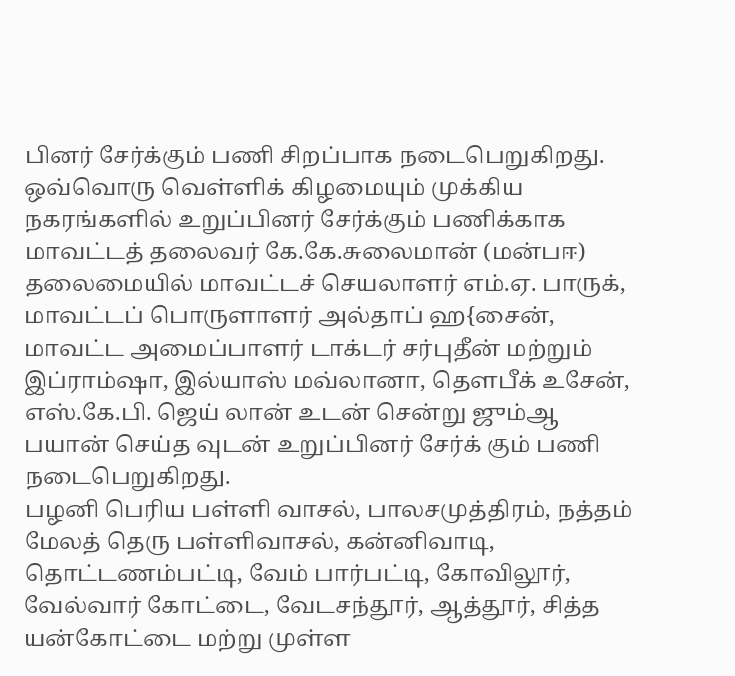பினர் சேர்க்கும் பணி சிறப்பாக நடைபெறுகிறது.
ஒவ்வொரு வெள்ளிக் கிழமையும் முக்கிய நகரங்களில் உறுப்பினர் சேர்க்கும் பணிக்காக மாவட்டத் தலைவர் கே.கே.சுலைமான் (மன்பஈ) தலைமையில் மாவட்டச் செயலாளர் எம்.ஏ. பாருக், மாவட்டப் பொருளாளர் அல்தாப் ஹ{சைன், மாவட்ட அமைப்பாளர் டாக்டர் சர்புதீன் மற்றும் இப்ராம்ஷா, இல்யாஸ் மவ்லானா, தௌபீக் உசேன், எஸ்.கே.பி. ஜெய் லான் உடன் சென்று ஜும்ஆ பயான் செய்த வுடன் உறுப்பினர் சேர்க் கும் பணி நடைபெறுகிறது.
பழனி பெரிய பள்ளி வாசல், பாலசமுத்திரம், நத்தம் மேலத் தெரு பள்ளிவாசல், கன்னிவாடி, தொட்டணம்பட்டி, வேம் பார்பட்டி, கோவிலூர், வேல்வார் கோட்டை, வேடசந்தூர், ஆத்தூர், சித்த யன்கோட்டை மற்று முள்ள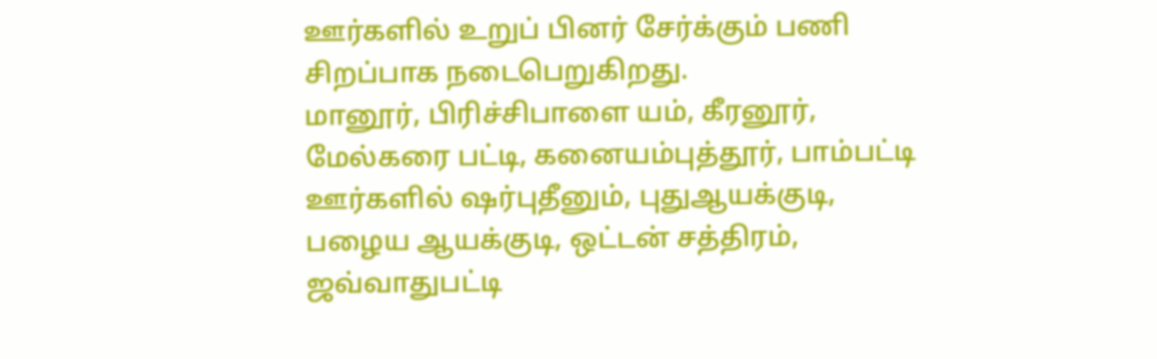ஊர்களில் உறுப் பினர் சேர்க்கும் பணி சிறப்பாக நடைபெறுகிறது.
மானூர், பிரிச்சிபாளை யம், கீரனூர், மேல்கரை பட்டி, கனையம்புத்தூர், பாம்பட்டி ஊர்களில் ஷர்புதீனும், புதுஆயக்குடி, பழைய ஆயக்குடி, ஒட்டன் சத்திரம், ஜவ்வாதுபட்டி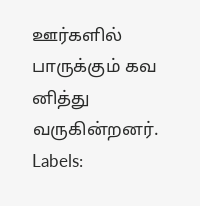ஊர்களில் பாருக்கும் கவ னித்து வருகின்றனர்.
Labels: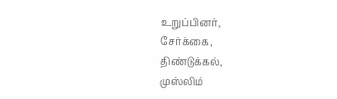உறுப்பினர்,
சேர்க்கை,
திண்டுக்கல்,
முஸ்லிம்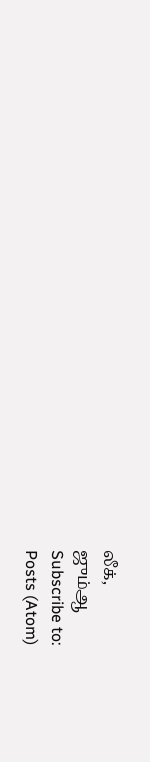லீக்,
ஜும்ஆ
Subscribe to:
Posts (Atom)